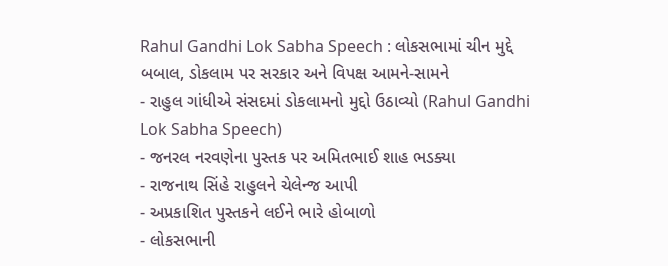Rahul Gandhi Lok Sabha Speech : લોકસભામાં ચીન મુદ્દે બબાલ, ડોકલામ પર સરકાર અને વિપક્ષ આમને-સામને
- રાહુલ ગાંધીએ સંસદમાં ડોકલામનો મુદ્દો ઉઠાવ્યો (Rahul Gandhi Lok Sabha Speech)
- જનરલ નરવણેના પુસ્તક પર અમિતભાઈ શાહ ભડક્યા
- રાજનાથ સિંહે રાહુલને ચેલેન્જ આપી
- અપ્રકાશિત પુસ્તકને લઈને ભારે હોબાળો
- લોકસભાની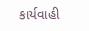કાર્યવાહી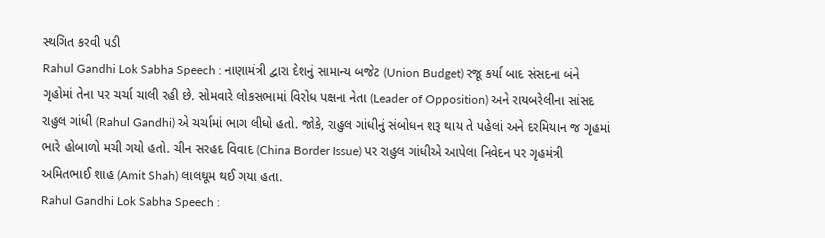સ્થગિત કરવી પડી
Rahul Gandhi Lok Sabha Speech : નાણામંત્રી દ્વારા દેશનું સામાન્ય બજેટ (Union Budget) રજૂ કર્યા બાદ સંસદના બંને ગૃહોમાં તેના પર ચર્ચા ચાલી રહી છે. સોમવારે લોકસભામાં વિરોધ પક્ષના નેતા (Leader of Opposition) અને રાયબરેલીના સાંસદ રાહુલ ગાંધી (Rahul Gandhi) એ ચર્ચામાં ભાગ લીધો હતો. જોકે, રાહુલ ગાંધીનું સંબોધન શરૂ થાય તે પહેલાં અને દરમિયાન જ ગૃહમાં ભારે હોબાળો મચી ગયો હતો. ચીન સરહદ વિવાદ (China Border Issue) પર રાહુલ ગાંધીએ આપેલા નિવેદન પર ગૃહમંત્રી અમિતભાઈ શાહ (Amit Shah) લાલઘૂમ થઈ ગયા હતા.
Rahul Gandhi Lok Sabha Speech :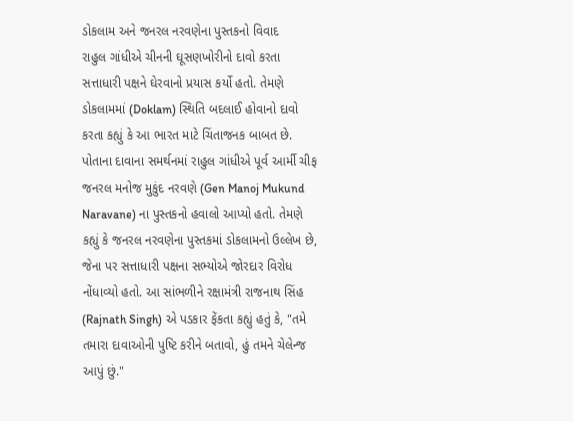ડોકલામ અને જનરલ નરવણેના પુસ્તકનો વિવાદ
રાહુલ ગાંધીએ ચીનની ઘૂસણખોરીનો દાવો કરતા સત્તાધારી પક્ષને ઘેરવાનો પ્રયાસ કર્યો હતો. તેમણે ડોકલામમાં (Doklam) સ્થિતિ બદલાઈ હોવાનો દાવો કરતા કહ્યું કે આ ભારત માટે ચિંતાજનક બાબત છે. પોતાના દાવાના સમર્થનમાં રાહુલ ગાંધીએ પૂર્વ આર્મી ચીફ જનરલ મનોજ મુકુંદ નરવણે (Gen Manoj Mukund Naravane) ના પુસ્તકનો હવાલો આપ્યો હતો. તેમણે કહ્યું કે જનરલ નરવણેના પુસ્તકમાં ડોકલામનો ઉલ્લેખ છે, જેના પર સત્તાધારી પક્ષના સભ્યોએ જોરદાર વિરોધ નોંધાવ્યો હતો. આ સાંભળીને રક્ષામંત્રી રાજનાથ સિંહ (Rajnath Singh) એ પડકાર ફેંકતા કહ્યું હતું કે, "તમે તમારા દાવાઓની પુષ્ટિ કરીને બતાવો, હું તમને ચેલેન્જ આપું છું."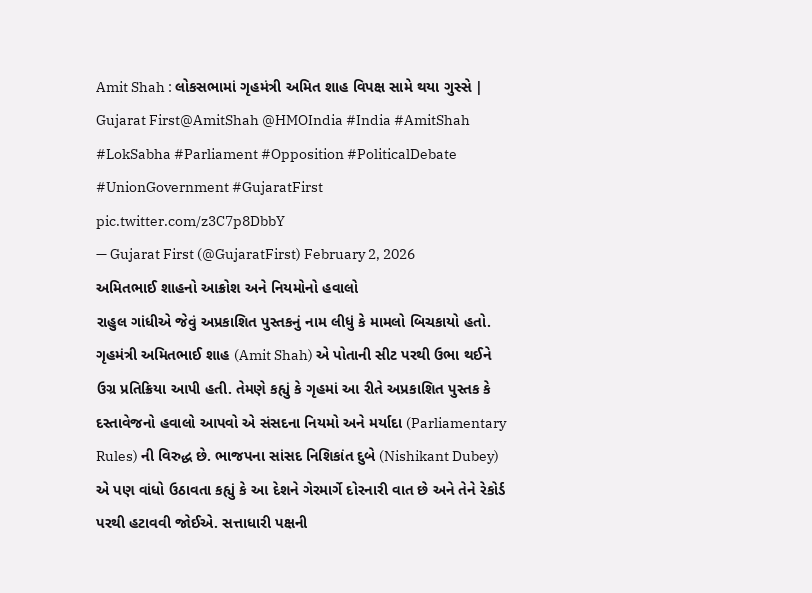Amit Shah : લોકસભામાં ગૃહમંત્રી અમિત શાહ વિપક્ષ સામે થયા ગુસ્સે | Gujarat First@AmitShah @HMOIndia #India #AmitShah #LokSabha #Parliament #Opposition #PoliticalDebate #UnionGovernment #GujaratFirst pic.twitter.com/z3C7p8DbbY
— Gujarat First (@GujaratFirst) February 2, 2026
અમિતભાઈ શાહનો આક્રોશ અને નિયમોનો હવાલો
રાહુલ ગાંધીએ જેવું અપ્રકાશિત પુસ્તકનું નામ લીધું કે મામલો બિચકાયો હતો. ગૃહમંત્રી અમિતભાઈ શાહ (Amit Shah) એ પોતાની સીટ પરથી ઉભા થઈને ઉગ્ર પ્રતિક્રિયા આપી હતી. તેમણે કહ્યું કે ગૃહમાં આ રીતે અપ્રકાશિત પુસ્તક કે દસ્તાવેજનો હવાલો આપવો એ સંસદના નિયમો અને મર્યાદા (Parliamentary Rules) ની વિરુદ્ધ છે. ભાજપના સાંસદ નિશિકાંત દુબે (Nishikant Dubey) એ પણ વાંધો ઉઠાવતા કહ્યું કે આ દેશને ગેરમાર્ગે દોરનારી વાત છે અને તેને રેકોર્ડ પરથી હટાવવી જોઈએ. સત્તાધારી પક્ષની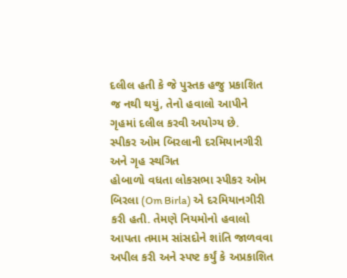દલીલ હતી કે જે પુસ્તક હજુ પ્રકાશિત જ નથી થયું, તેનો હવાલો આપીને ગૃહમાં દલીલ કરવી અયોગ્ય છે.
સ્પીકર ઓમ બિરલાની દરમિયાનગીરી અને ગૃહ સ્થગિત
હોબાળો વધતા લોકસભા સ્પીકર ઓમ બિરલા (Om Birla) એ દરમિયાનગીરી કરી હતી. તેમણે નિયમોનો હવાલો આપતા તમામ સાંસદોને શાંતિ જાળવવા અપીલ કરી અને સ્પષ્ટ કર્યું કે અપ્રકાશિત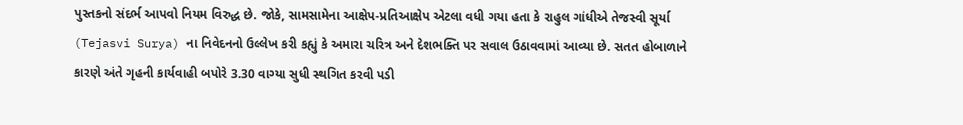પુસ્તકનો સંદર્ભ આપવો નિયમ વિરુદ્ધ છે. જોકે, સામસામેના આક્ષેપ-પ્રતિઆક્ષેપ એટલા વધી ગયા હતા કે રાહુલ ગાંધીએ તેજસ્વી સૂર્યા (Tejasvi Surya) ના નિવેદનનો ઉલ્લેખ કરી કહ્યું કે અમારા ચરિત્ર અને દેશભક્તિ પર સવાલ ઉઠાવવામાં આવ્યા છે. સતત હોબાળાને કારણે અંતે ગૃહની કાર્યવાહી બપોરે 3.30 વાગ્યા સુધી સ્થગિત કરવી પડી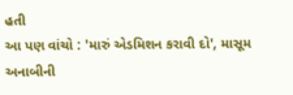હતી
આ પણ વાંચો : 'મારું એડમિશન કરાવી દો', માસૂમ અનાબીની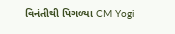વિનંતીથી પિગળ્યા CM Yogi